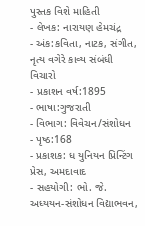પુસ્તક વિશે માહિતી
- લેખક: નારાયણ હેમચંદ્ર
- અંક:કવિતા, નાટક, સંગીત, નૃત્ય વગેરે કાવ્ય સંબંધી વિચારો
- પ્રકાશન વર્ષ:1895
- ભાષા:ગુજરાતી
- વિભાગ: વિવેચન/સંશોધન
- પૃષ્ઠ:168
- પ્રકાશક: ધ યુનિયન પ્રિન્ટિંગ પ્રેસ, અમદાવાદ
- સહયોગી: ભો. જે. અધ્યયન-સંશોધન વિદ્યાભવન,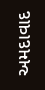અમદાવાદ